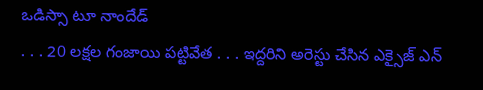ఒడిస్సా టూ నాందేడ్
. . . 20 లక్షల గంజాయి పట్టివేత . . . ఇద్దరిని అరెస్టు చేసిన ఎక్సైజ్ ఎన్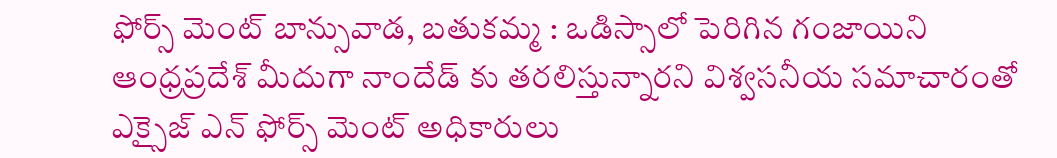ఫోర్స్ మెంట్ బాన్సువాడ, బతుకమ్మ : ఒడిస్సాలో పెరిగిన గంజాయిని ఆంధ్రప్రదేశ్ మీదుగా నాందేడ్ కు తరలిస్తున్నారని విశ్వసనీయ సమాచారంతో ఎక్సైజ్ ఎన్ ఫోర్స్ మెంట్ అధికారులు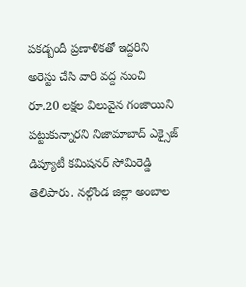పకడ్బందీ ప్రణాళికతో ఇద్దరిని అరెస్టు చేసి వారి వద్ద నుంచి రూ.20 లక్షల విలువైన గంజాయిని పట్టుకున్నారని నిజామాబాద్ ఎక్సైజ్ డిప్యూటీ కమిషనర్ సోమిరెడ్డి తెలిపారు. నల్గొండ జిల్లా అంబాల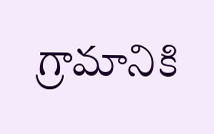గ్రామానికి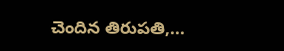చెందిన తిరుపతి,...